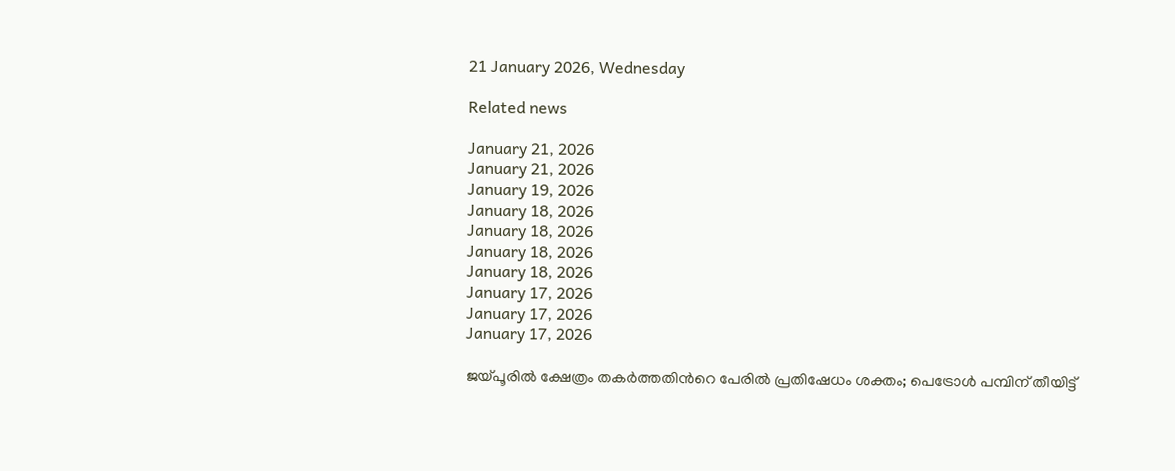21 January 2026, Wednesday

Related news

January 21, 2026
January 21, 2026
January 19, 2026
January 18, 2026
January 18, 2026
January 18, 2026
January 18, 2026
January 17, 2026
January 17, 2026
January 17, 2026

ജയ്പൂരിൽ ക്ഷേത്രം തകർത്തതിൻറെ പേരിൽ പ്രതിഷേധം ശക്തം; പെട്രോൾ പമ്പിന് തീയിട്ട്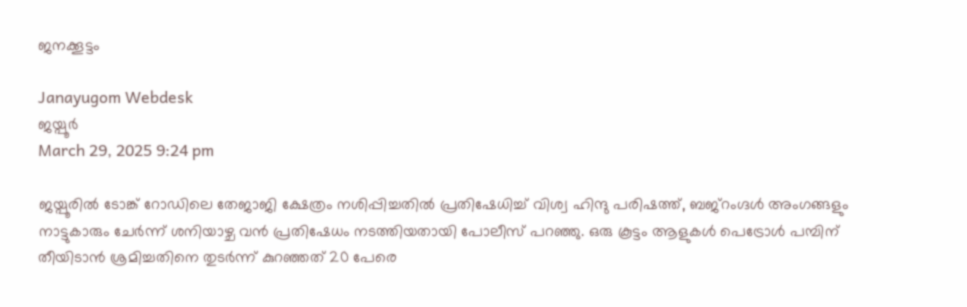ജനക്കൂട്ടം

Janayugom Webdesk
ജയ്പൂർ
March 29, 2025 9:24 pm

ജയ്പൂരിൽ ടോങ്ക് റോഡിലെ തേജാജി ക്ഷേത്രം നശിപ്പിച്ചതിൽ പ്രതിഷേധിച്ച് വിശ്വ ഹിന്ദു പരിഷത്ത്, ബജ്‌റംഗ്ദൾ അംഗങ്ങളും നാട്ടുകാരും ചേർന്ന് ശനിയാഴ്ച വൻ പ്രതിഷേധം നടത്തിയതായി പോലീസ് പറഞ്ഞു. ഒരു കൂട്ടം ആളുകൾ പെട്രോൾ പമ്പിന് തീയിടാൻ ശ്രമിച്ചതിനെ തുടർന്ന് കുറഞ്ഞത് 20 പേരെ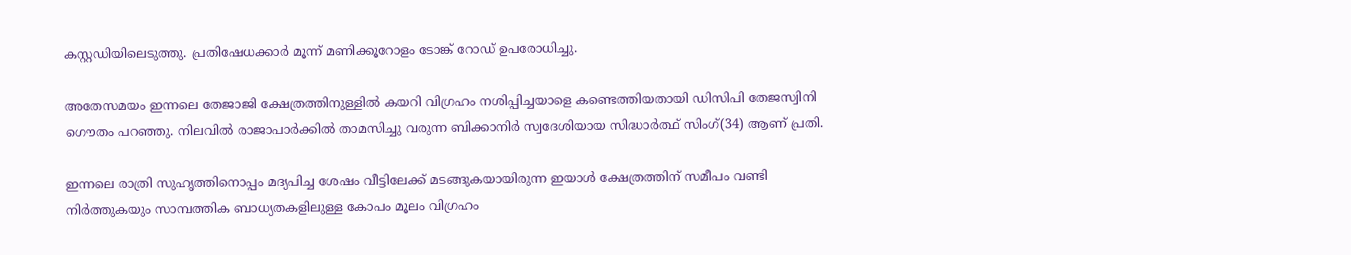കസ്റ്റഡിയിലെടുത്തു. പ്രതിഷേധക്കാർ മൂന്ന് മണിക്കൂറോളം ടോങ്ക് റോഡ് ഉപരോധിച്ചു.

അതേസമയം ഇന്നലെ തേജാജി ക്ഷേത്രത്തിനുള്ളിൽ കയറി വിഗ്രഹം നശിപ്പിച്ചയാളെ കണ്ടെത്തിയതായി ഡിസിപി തേജസ്വിനി ഗൌതം പറഞ്ഞു. നിലവിൽ രാജാപാർക്കിൽ താമസിച്ചു വരുന്ന ബിക്കാനിർ സ്വദേശിയായ സിദ്ധാർത്ഥ് സിംഗ്(34) ആണ് പ്രതി.

ഇന്നലെ രാത്രി സുഹൃത്തിനൊപ്പം മദ്യപിച്ച ശേഷം വീട്ടിലേക്ക് മടങ്ങുകയായിരുന്ന ഇയാൾ ക്ഷേത്രത്തിന് സമീപം വണ്ടി നിർത്തുകയും സാമ്പത്തിക ബാധ്യതകളിലുള്ള കോപം മൂലം വിഗ്രഹം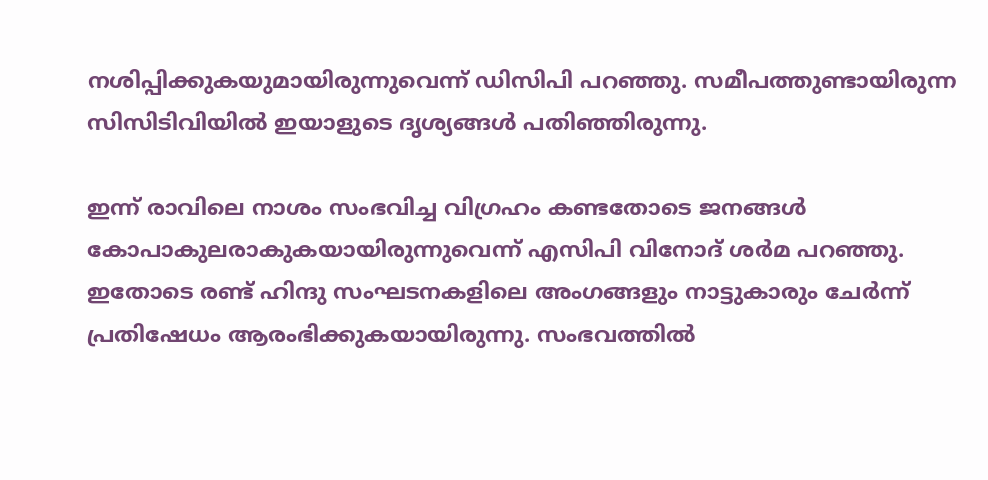നശിപ്പിക്കുകയുമായിരുന്നുവെന്ന് ഡിസിപി പറഞ്ഞു. സമീപത്തുണ്ടായിരുന്ന സിസിടിവിയിൽ ഇയാളുടെ ദൃശ്യങ്ങൾ പതിഞ്ഞിരുന്നു.

ഇന്ന് രാവിലെ നാശം സംഭവിച്ച വിഗ്രഹം കണ്ടതോടെ ജനങ്ങൾ കോപാകുലരാകുകയായിരുന്നുവെന്ന് എസിപി വിനോദ് ശർമ പറഞ്ഞു. ഇതോടെ രണ്ട് ഹിന്ദു സംഘടനകളിലെ അംഗങ്ങളും നാട്ടുകാരും ചേർന്ന് പ്രതിഷേധം ആരംഭിക്കുകയായിരുന്നു. സംഭവത്തിൽ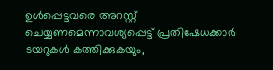ഉൾപ്പെട്ടവരെ അറസ്റ്റ് ചെയ്യണമെന്നാവശ്യപ്പെട്ട് പ്രതിഷേധക്കാർ ടയറുകൾ കത്തിക്കുകയും,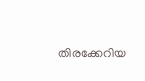തിരക്കേറിയ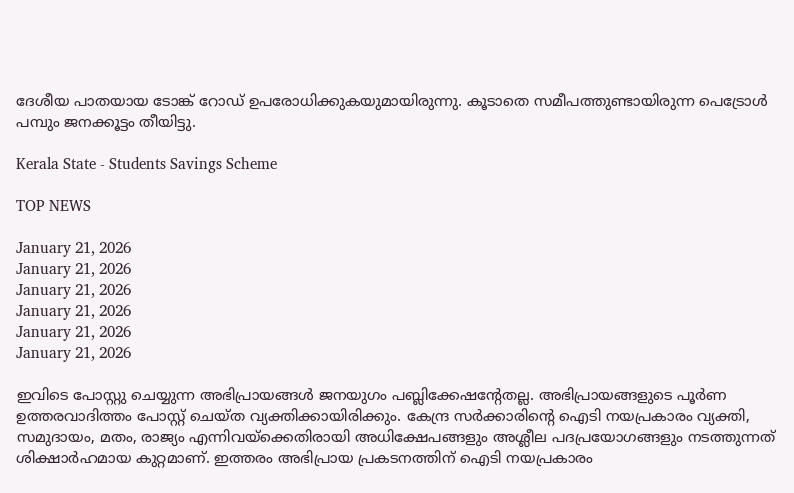ദേശീയ പാതയായ ടോങ്ക് റോഡ് ഉപരോധിക്കുകയുമായിരുന്നു. കൂടാതെ സമീപത്തുണ്ടായിരുന്ന പെട്രോൾ പമ്പും ജനക്കൂട്ടം തീയിട്ടു.

Kerala State - Students Savings Scheme

TOP NEWS

January 21, 2026
January 21, 2026
January 21, 2026
January 21, 2026
January 21, 2026
January 21, 2026

ഇവിടെ പോസ്റ്റു ചെയ്യുന്ന അഭിപ്രായങ്ങള്‍ ജനയുഗം പബ്ലിക്കേഷന്റേതല്ല. അഭിപ്രായങ്ങളുടെ പൂര്‍ണ ഉത്തരവാദിത്തം പോസ്റ്റ് ചെയ്ത വ്യക്തിക്കായിരിക്കും. കേന്ദ്ര സര്‍ക്കാരിന്റെ ഐടി നയപ്രകാരം വ്യക്തി, സമുദായം, മതം, രാജ്യം എന്നിവയ്‌ക്കെതിരായി അധിക്ഷേപങ്ങളും അശ്ലീല പദപ്രയോഗങ്ങളും നടത്തുന്നത് ശിക്ഷാര്‍ഹമായ കുറ്റമാണ്. ഇത്തരം അഭിപ്രായ പ്രകടനത്തിന് ഐടി നയപ്രകാരം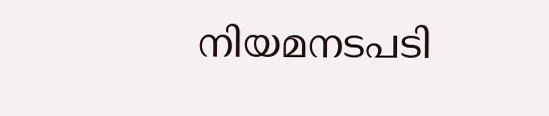നിയമനടപടി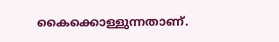കൈക്കൊള്ളുന്നതാണ്.